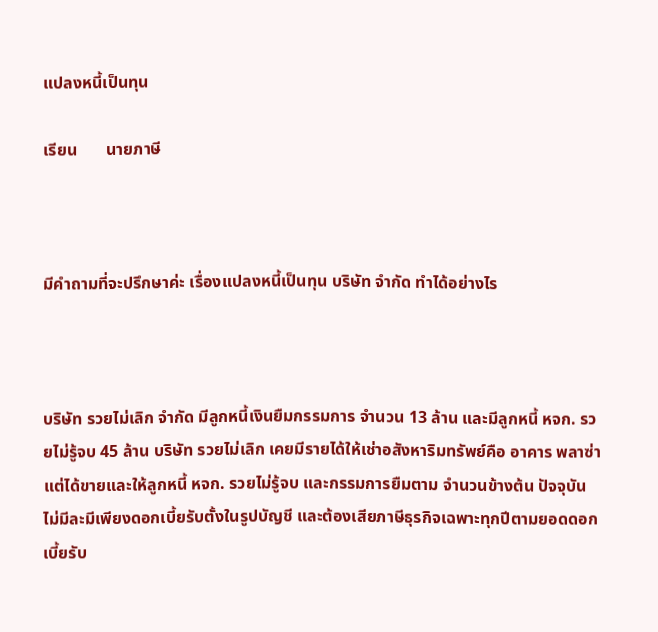แปลงหนี้เป็นทุน

เรียน       นายภาษี



มีคำถามที่จะปรึกษาค่ะ เรื่องแปลงหนี้เป็นทุน บริษัท จำกัด ทำได้อย่างไร



บริษัท รวยไม่เลิก จำกัด มีลูกหนี้เงินยืมกรรมการ จำนวน 13 ล้าน และมีลูกหนี้ หจก. รวยไม่รู้จบ 45 ล้าน บริษัท รวยไม่เลิก เคยมีรายได้ให้เช่าอสังหาริมทรัพย์คือ อาคาร พลาซ่า แต่ได้ขายและให้ลูกหนี้ หจก. รวยไม่รู้จบ และกรรมการยืมตาม จำนวนข้างต้น ปัจจุบันไม่มีละมีเพียงดอกเบี้ยรับตั้งในรูปบัญชี และต้องเสียภาษีธุรกิจเฉพาะทุกปีตามยอดดอกเบี้ยรับ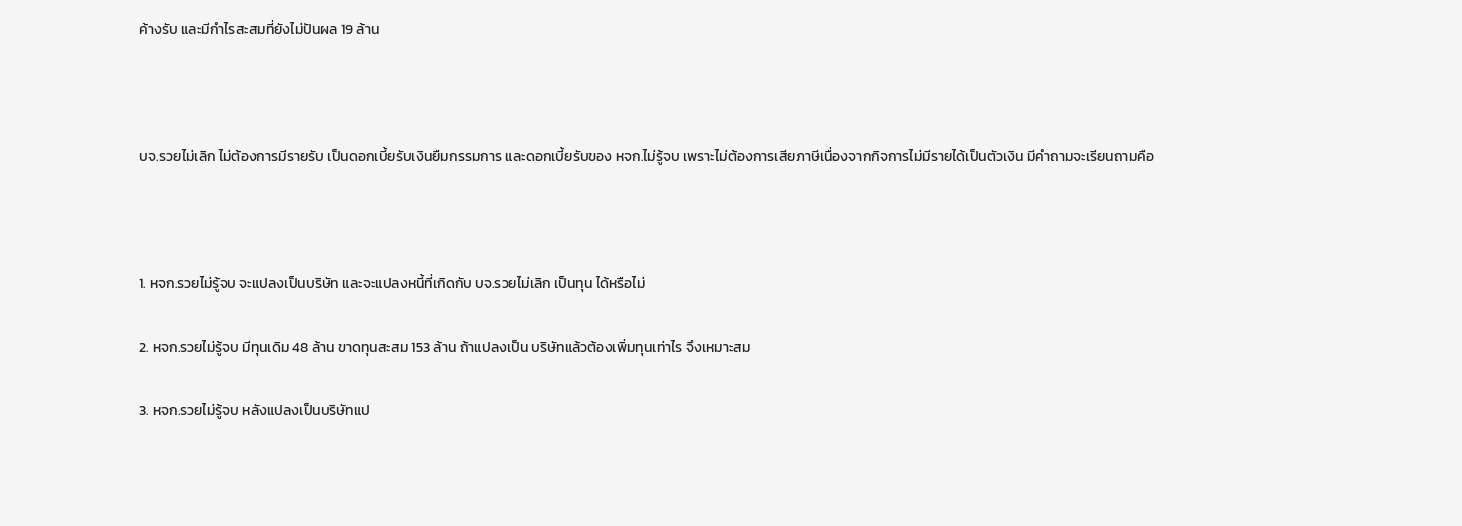ค้างรับ และมีกำไรสะสมที่ยังไม่ปันผล 19 ล้าน



บจ.รวยไม่เลิก ไม่ต้องการมีรายรับ เป็นดอกเบี้ยรับเงินยืมกรรมการ และดอกเบี้ยรับของ หจก.ไม่รู้จบ เพราะไม่ต้องการเสียภาษีเนื่องจากกิจการไม่มีรายได้เป็นตัวเงิน มีคำถามจะเรียนถามคือ



1. หจก.รวยไม่รู้จบ จะแปลงเป็นบริษัท และจะแปลงหนี้ที่เกิดกับ บจ.รวยไม่เลิก เป็นทุน ได้หรือไม่

2. หจก.รวยไม่รู้จบ มีทุนเดิม 48 ล้าน ขาดทุนสะสม 153 ล้าน ถ้าแปลงเป็น บริษัทแล้วต้องเพิ่มทุนเท่าไร จึงเหมาะสม

3. หจก.รวยไม่รู้จบ หลังแปลงเป็นบริษัทแป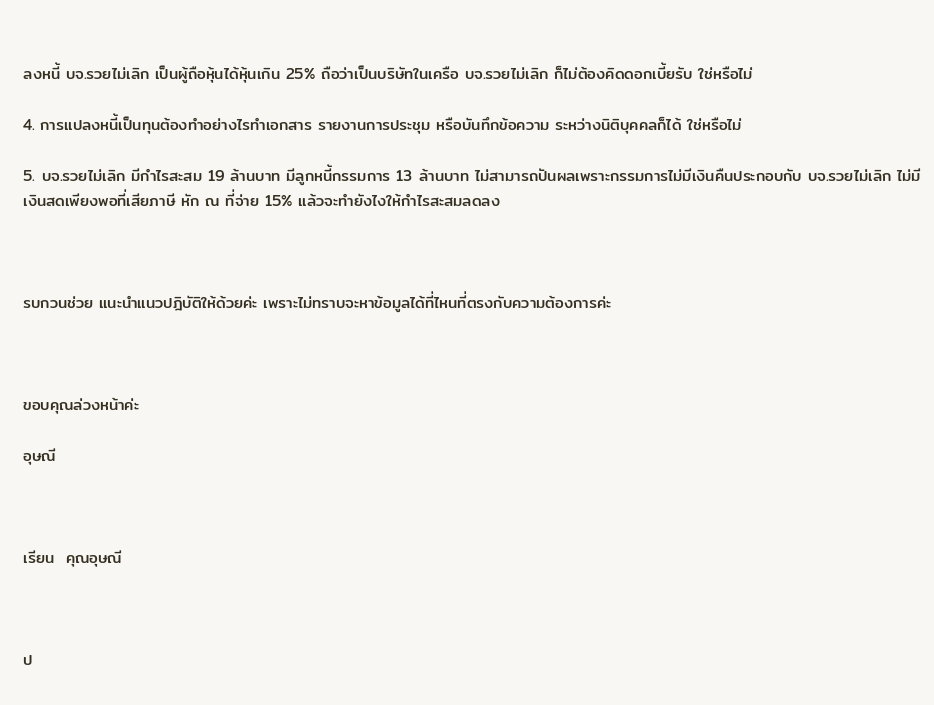ลงหนี้ บจ.รวยไม่เลิก เป็นผู้ถือหุ้นได้หุ้นเกิน 25% ถือว่าเป็นบริษัทในเครือ บจ.รวยไม่เลิก ก็ไม่ต้องคิดดอกเบี้ยรับ ใช่หรือไม่

4. การแปลงหนี้เป็นทุนต้องทำอย่างไรทำเอกสาร รายงานการประชุม หรือบันทึกข้อความ ระหว่างนิติบุคคลก็ได้ ใช่หรือไม่

5. บจ.รวยไม่เลิก มีกำไรสะสม 19 ล้านบาท มีลูกหนี้กรรมการ 13 ล้านบาท ไม่สามารถปันผลเพราะกรรมการไม่มีเงินคืนประกอบกับ บจ.รวยไม่เลิก ไม่มีเงินสดเพียงพอที่เสียภาษี หัก ณ ที่จ่าย 15% แล้วจะทำยังไงให้กำไรสะสมลดลง



รบกวนช่วย แนะนำแนวปฎิบัติให้ด้วยค่ะ เพราะไม่ทราบจะหาข้อมูลได้ที่ไหนที่ตรงกับความต้องการค่ะ



ขอบคุณล่วงหน้าค่ะ

อุษณี



เรียน  คุณอุษณี



ป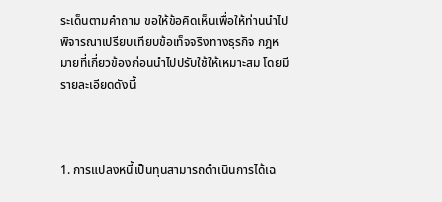ระเด็นตามคำถาม ขอให้ข้อคิดเห็นเพื่อให้ท่านนำไปพิจารณาเปรียบเทียบข้อเท็จจริงทางธุรกิจ กฎหมายที่เกี่ยวข้องก่อนนำไปปรับใช้ให้เหมาะสม โดยมีรายละเอียดดังนี้



1. การแปลงหนี้เป็นทุนสามารถดำเนินการได้เฉ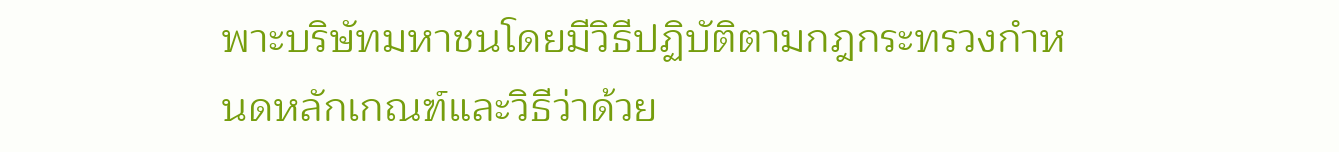พาะบริษัทมหาชนโดยมีวิธีปฏิบัติตามกฎกระทรวงกำหนดหลักเกณฑ์และวิธีว่าด้วย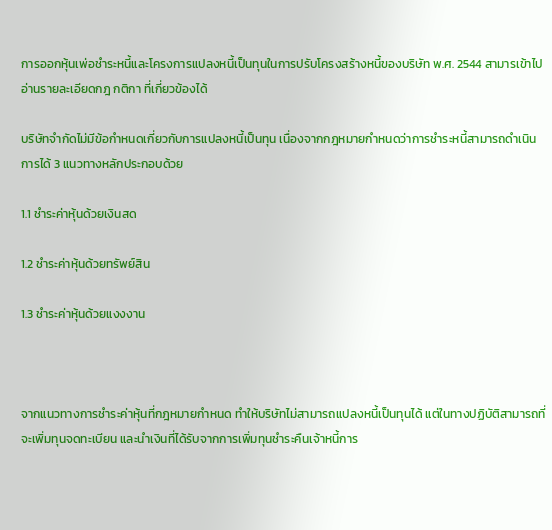การออกหุ้นเพ่อชำระหนี้และโครงการแปลงหนี้เป็นทุนในการปรับโครงสร้างหนี้ของบริษัท พ.ศ. 2544 สามารเข้าไปอ่านรายละเอียดกฎ กติกา ที่เกี่ยวข้องได้

บริษัทจำกัดไม่มีข้อกำหนดเกี่ยวกับการแปลงหนี้เป็นทุน เนื่องจากกฎหมายกำหนดว่าการชำระหนี้สามารถดำเนินการได้ 3 แนวทางหลักประกอบด้วย

1.1 ชำระค่าหุ้นด้วยเงินสด

1.2 ชำระค่าหุ้นด้วยทรัพย์สิน

1.3 ชำระค่าหุ้นด้วยแงงงาน



จากแนวทางการชำระค่าหุ้นที่กฎหมายกำหนด ทำให้บริษัทไม่สามารถแปลงหนี้เป็นทุนได้ แต่ในทางปฏิบัติสามารถที่จะเพิ่มทุนจดทะเบียน และนำเงินที่ได้รับจากการเพิ่มทุนชำระคืนเจ้าหนี้การ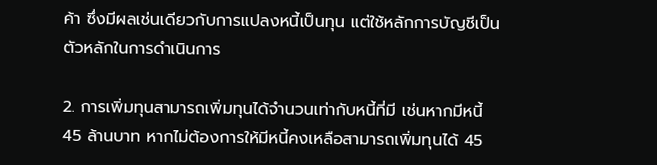ค้า ซึ่งมีผลเช่นเดียวกับการแปลงหนี้เป็นทุน แต่ใช้หลักการบัญชีเป็นตัวหลักในการดำเนินการ

2. การเพิ่มทุนสามารถเพิ่มทุนได้จำนวนเท่ากับหนี้ที่มี เช่นหากมีหนี้ 45 ล้านบาท หากไม่ต้องการให้มีหนี้คงเหลือสามารถเพิ่มทุนได้ 45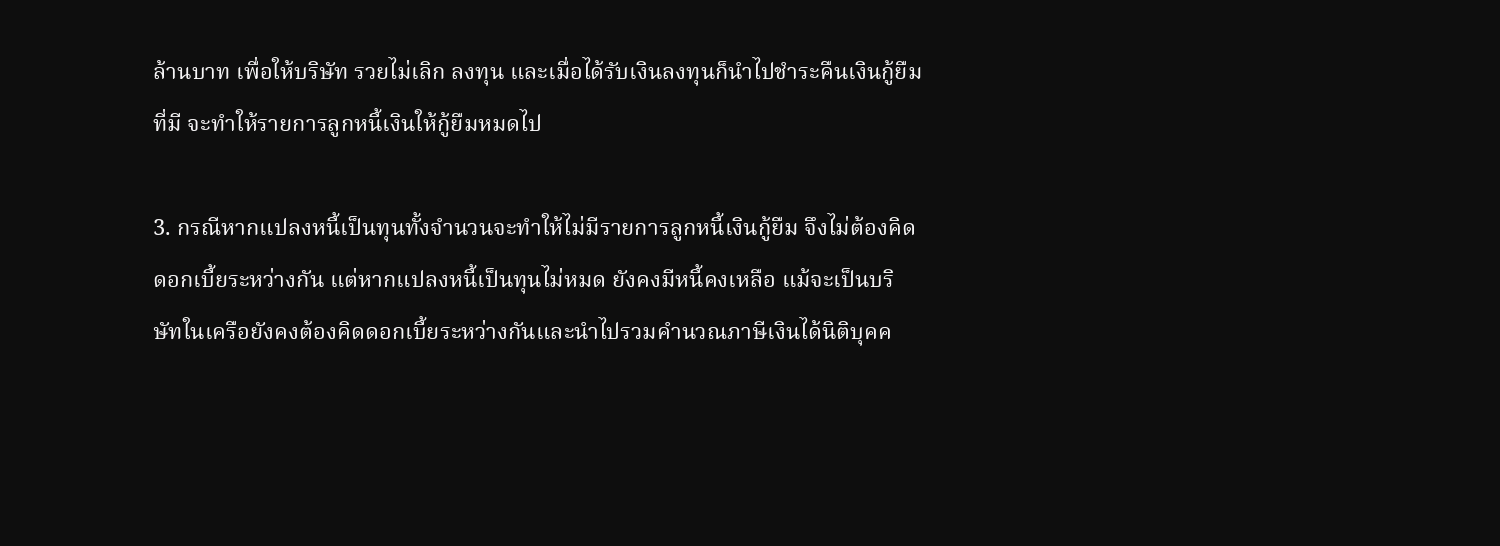ล้านบาท เพื่อให้บริษัท รวยไม่เลิก ลงทุน และเมื่อได้รับเงินลงทุนก็นำไปชำระคืนเงินกู้ยืมที่มี จะทำให้รายการลูกหนี้เงินให้กู้ยืมหมดไป

3. กรณีหากแปลงหนี้เป็นทุนทั้งจำนวนจะทำให้ไม่มีรายการลูกหนี้เงินกู้ยืม จึงไม่ต้องคิดดอกเบี้ยระหว่างกัน แต่หากแปลงหนี้เป็นทุนไม่หมด ยังคงมีหนี้คงเหลือ แม้จะเป็นบริษัทในเครือยังคงต้องคิดดอกเบี้ยระหว่างกันและนำไปรวมคำนวณภาษีเงินได้นิติบุคค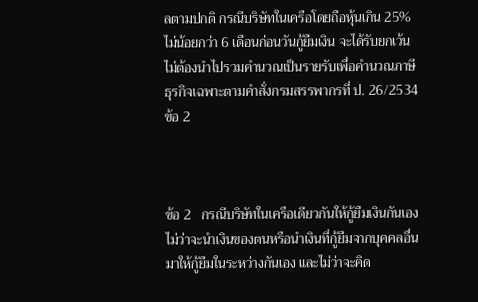ลตามปกติ กรณีบริษัทในเครือโดยถือหุ้นเกิน 25% ไม่น้อยกว่า 6 เดือนก่อนวันกู้ยืมเงิน จะได้รับยกเว้นไม่ต้องนำไปรวมคำนวณเป็นรายรับเพื่อคำนวณภาษีธุรกิจเฉพาะตามคำสั่งกรมสรรพากรที่ ป. 26/2534 ข้อ 2



ข้อ 2   กรณีบริษัทในเครือเดียวกันให้กู้ยืมเงินกันเอง ไม่ว่าจะนำเงินของตนหรือนำเงินที่กู้ยืมจากบุคคลอื่นมาให้กู้ยืมในระหว่างกันเอง และไม่ว่าจะคิด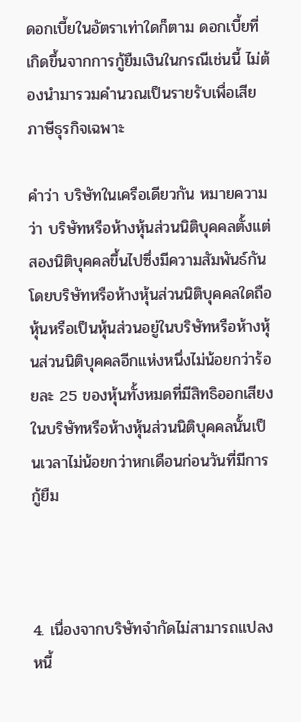ดอกเบี้ยในอัตราเท่าใดก็ตาม ดอกเบี้ยที่เกิดขึ้นจากการกู้ยืมเงินในกรณีเช่นนี้ ไม่ต้องนำมารวมคำนวณเป็นรายรับเพื่อเสียภาษีธุรกิจเฉพาะ

คำว่า บริษัทในเครือเดียวกัน หมายความว่า บริษัทหรือห้างหุ้นส่วนนิติบุคคลตั้งแต่สองนิติบุคคลขึ้นไปซึ่งมีความสัมพันธ์กันโดยบริษัทหรือห้างหุ้นส่วนนิติบุคคลใดถือหุ้นหรือเป็นหุ้นส่วนอยู่ในบริษัทหรือห้างหุ้นส่วนนิติบุคคลอีกแห่งหนึ่งไม่น้อยกว่าร้อยละ 25 ของหุ้นทั้งหมดที่มีสิทธิออกเสียงในบริษัทหรือห้างหุ้นส่วนนิติบุคคลนั้นเป็นเวลาไม่น้อยกว่าหกเดือนก่อนวันที่มีการกู้ยืม



4. เนื่องจากบริษัทจำกัดไม่สามารถแปลงหนี้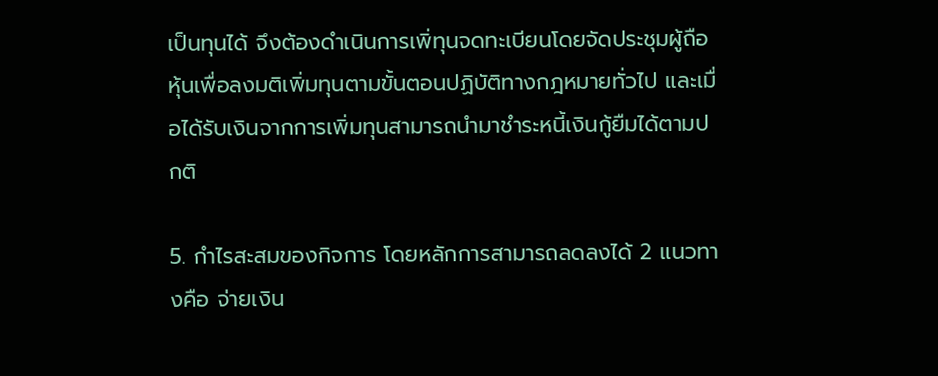เป็นทุนได้ จึงต้องดำเนินการเพิ่ทุนจดทะเบียนโดยจัดประชุมผู้ถือหุ้นเพื่อลงมติเพิ่มทุนตามขั้นตอนปฏิบัติทางกฎหมายทั่วไป และเมื่อได้รับเงินจากการเพิ่มทุนสามารถนำมาชำระหนี้เงินกู้ยืมได้ตามปกติ

5. กำไรสะสมของกิจการ โดยหลักการสามารถลดลงได้ 2 แนวทางคือ จ่ายเงิน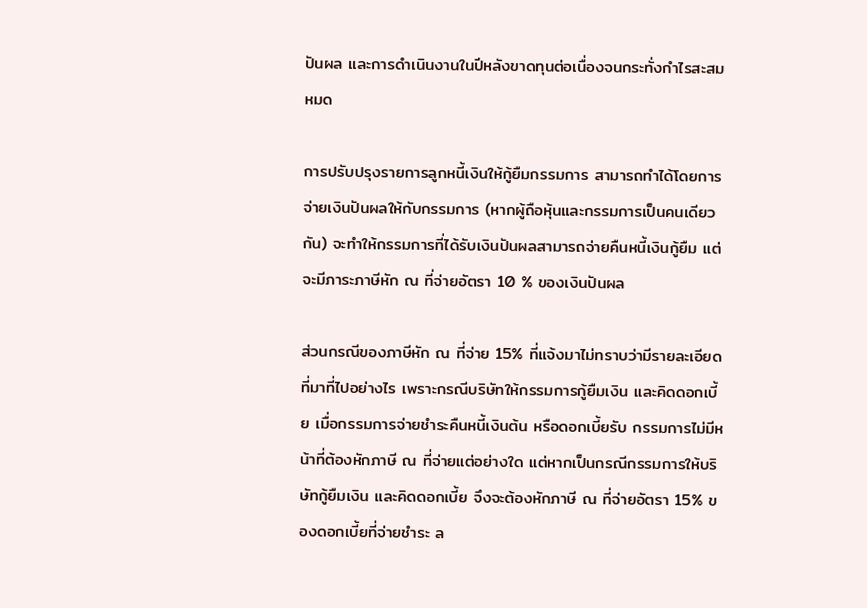ปันผล และการดำเนินงานในปีหลังขาดทุนต่อเนื่องจนกระทั่งกำไรสะสมหมด

การปรับปรุงรายการลูกหนี้เงินให้กู้ยืมกรรมการ สามารถทำได้โดยการจ่ายเงินปันผลให้กับกรรมการ (หากผู้ถือหุ้นและกรรมการเป็นคนเดียวกัน) จะทำให้กรรมการที่ได้รับเงินปันผลสามารถจ่ายคืนหนี้เงินกู้ยืม แต่จะมีภาระภาษีหัก ณ ที่จ่ายอัตรา 10 % ของเงินปันผล

ส่วนกรณีของภาษีหัก ณ ที่จ่าย 15% ที่แจ้งมาไม่ทราบว่ามีรายละเอียดที่มาที่ไปอย่างไร เพราะกรณีบริษัทให้กรรมการกู้ยืมเงิน และคิดดอกเบี้ย เมื่อกรรมการจ่ายชำระคืนหนี้เงินต้น หรือดอกเบี้ยรับ กรรมการไม่มีหน้าที่ต้องหักภาษี ณ ที่จ่ายแต่อย่างใด แต่หากเป็นกรณีกรรมการให้บริษัทกู้ยืมเงิน และคิดดอกเบี้ย จึงจะต้องหักภาษี ณ ที่จ่ายอัตรา 15% ของดอกเบี้ยที่จ่ายชำระ ล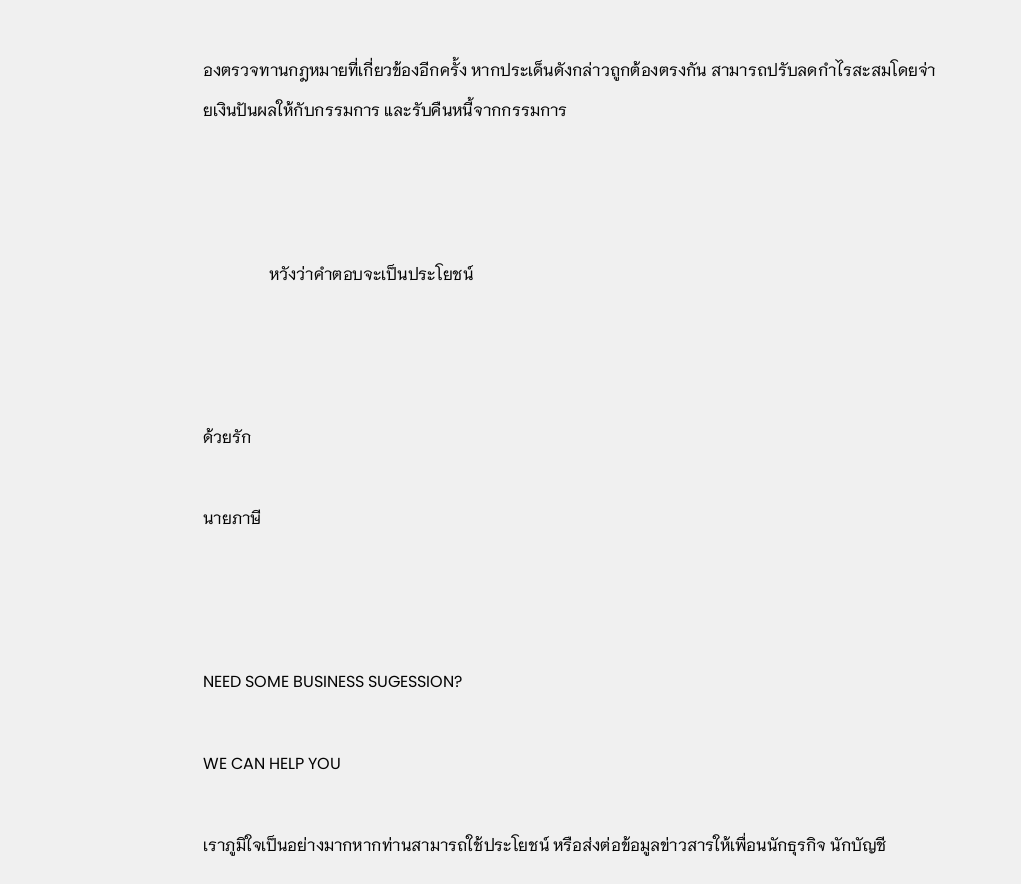องตรวจทานกฎหมายที่เกี่ยวข้องอีกครั้ง หากประเด็นดังกล่าวถูกต้องตรงกัน สามารถปรับลดกำไรสะสมโดยจ่ายเงินปันผลให้กับกรรมการ และรับคืนหนี้จากกรรมการ



                หวังว่าคำตอบจะเป็นประโยชน์



ด้วยรัก

นายภาษี



NEED SOME BUSINESS SUGESSION?

WE CAN HELP YOU

เราภูมิใจเป็นอย่างมากหากท่านสามารถใช้ประโยชน์ หรือส่งต่อข้อมูลข่าวสารให้เพื่อนนักธุรกิจ นักบัญชี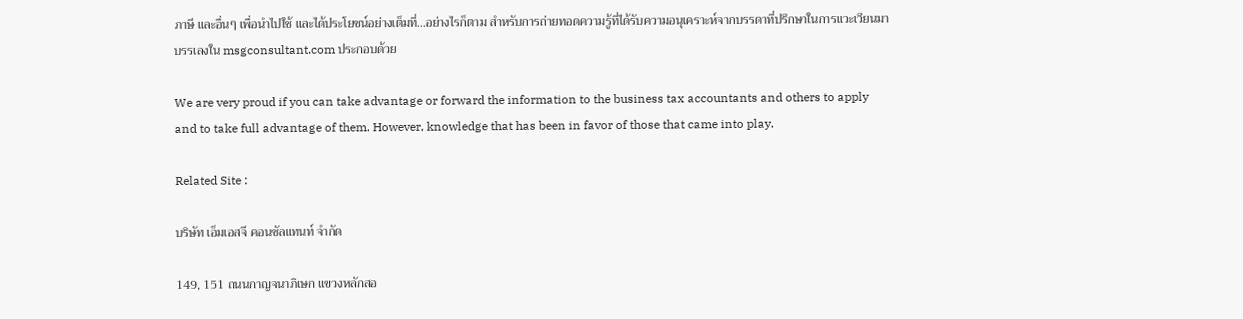ภาษี และอื่นๆ เพื่อนำไปใช้ และได้ประโยชน์อย่างเต็มที่...อย่างไรก็ตาม สำหรับการถ่ายทอดความรู้ที่ได้รับความอนุเคราะห์จากบรรดาที่ปรึกษาในการแวะเวียนมาบรรเลงใน msgconsultant.com ประกอบด้วย

We are very proud if you can take advantage or forward the information to the business tax accountants and others to apply and to take full advantage of them. However, knowledge that has been in favor of those that came into play.

Related Site :

บริษัท เอ็มเอสจี คอนซัลแทนท์ จำกัด

149, 151 ถนนกาญจนาภิเษก แขวงหลักสอ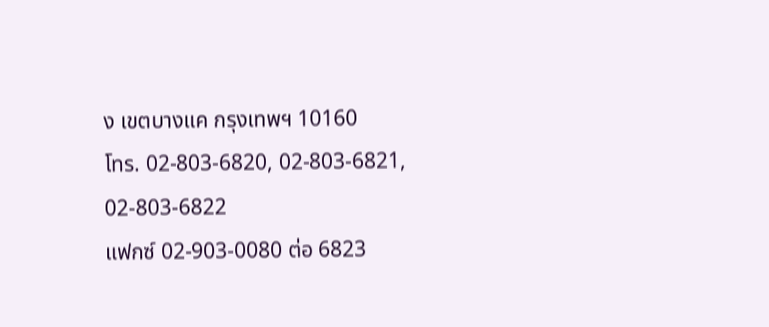ง เขตบางแค กรุงเทพฯ 10160
โทร. 02-803-6820, 02-803-6821, 02-803-6822
แฟกซ์ 02-903-0080 ต่อ 6823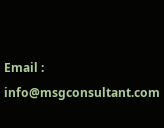Email : info@msgconsultant.com